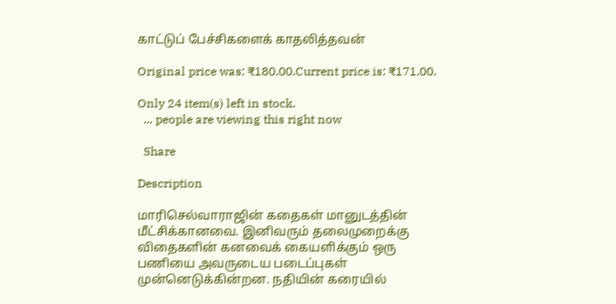காட்டுப் பேச்சிகளைக் காதலித்தவன்

Original price was: ₹180.00.Current price is: ₹171.00.

Only 24 item(s) left in stock.
  ... people are viewing this right now

  Share

Description

மாரிசெல்வாராஜின் கதைகள் மானுடத்தின் மீட்சிக்கானவை. இனிவரும் தலைமுறைக்கு விதைகளின் கனவைக் கையளிக்கும் ஒரு பணியை அவருடைய படைப்புகள் முன்னெடுக்கின்றன. நதியின் கரையில்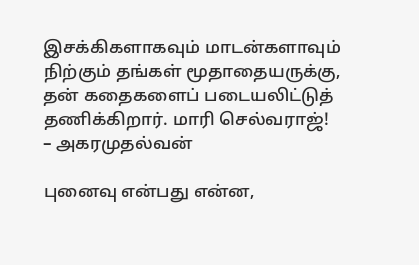இசக்கிகளாகவும் மாடன்களாவும் நிற்கும் தங்கள் மூதாதையருக்கு, தன் கதைகளைப் படையலிட்டுத் தணிக்கிறார். மாரி செல்வராஜ்!
– அகரமுதல்வன்

புனைவு என்பது என்ன,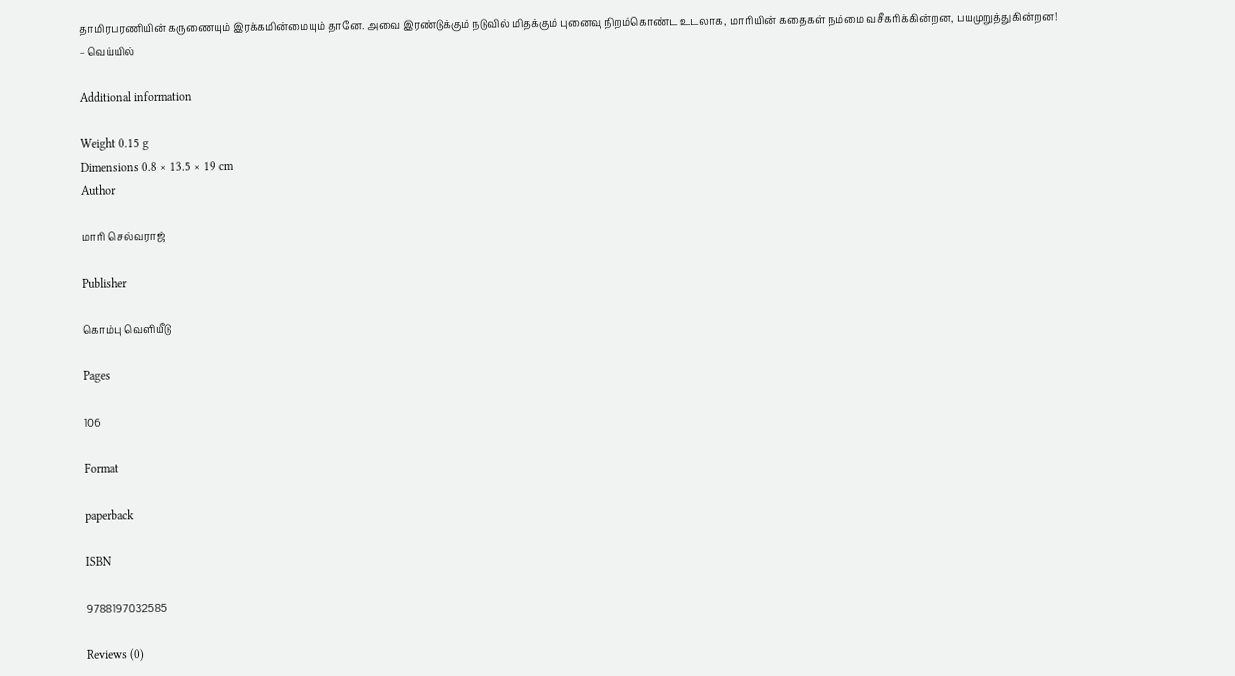தாமிரபரணியின் கருணையும் இரக்கமின்மையும் தானே. அவை இரண்டுக்கும் நடுவில் மிதக்கும் புனைவு நிறம்கொண்ட உடலாக, மாரியின் கதைகள் நம்மை வசீகரிக்கின்றன, பயமுறுத்துகின்றன!
– வெய்யில்

Additional information

Weight 0.15 g
Dimensions 0.8 × 13.5 × 19 cm
Author

மாரி செல்வராஜ்

Publisher

கொம்பு வெளியீடு

Pages

106

Format

paperback

ISBN

9788197032585

Reviews (0)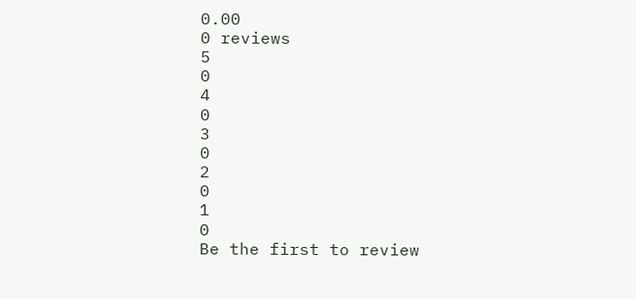0.00
0 reviews
5
0
4
0
3
0
2
0
1
0
Be the first to review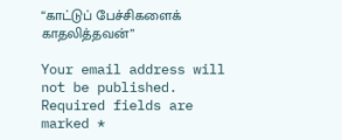“காட்டுப் பேச்சிகளைக் காதலித்தவன்”

Your email address will not be published. Required fields are marked *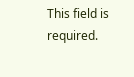This field is required.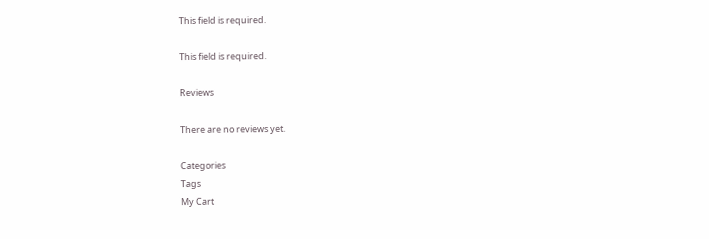This field is required.

This field is required.

Reviews

There are no reviews yet.

Categories
Tags
My Cart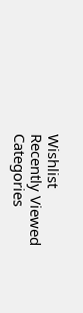Wishlist
Recently Viewed
Categories